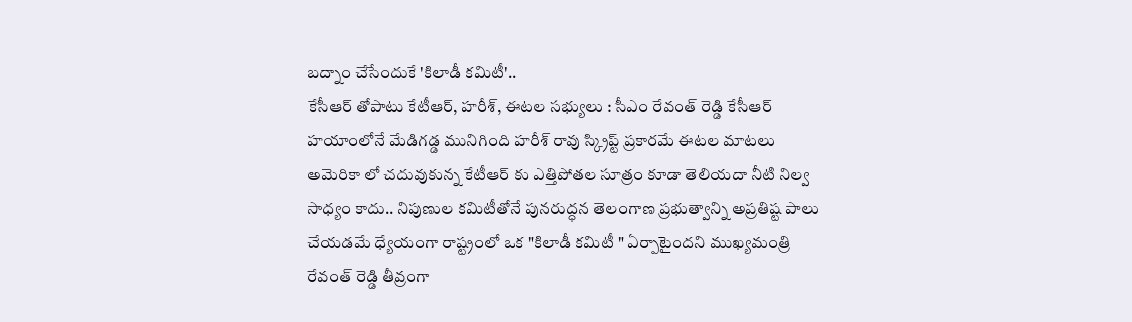బద్నాం చేసేందుకే 'కిలాడీ కమిటీ'..
కేసీఆర్ తోపాటు కేటీఆర్, హరీశ్, ఈటల సభ్యులు : సీఎం రేవంత్ రెడ్డి కేసీఆర్ హయాంలోనే మేడిగడ్డ మునిగింది హరీశ్ రావు స్క్రిప్ట్ ప్రకారమే ఈటల మాటలు అమెరికా లో చదువుకున్న కేటీఆర్ కు ఎత్తిపోతల సూత్రం కూడా తెలియదా నీటి నిల్వ సాధ్యం కాదు.. నిపుణుల కమిటీతోనే పునరుద్ధన తెలంగాణ ప్రభుత్వాన్ని అప్రతిష్ట పాలు చేయడమే ధ్యేయంగా రాష్ట్రంలో ఒక "కిలాడీ కమిటీ " ఏర్పాటైందని ముఖ్యమంత్రి రేవంత్ రెడ్డి తీవ్రంగా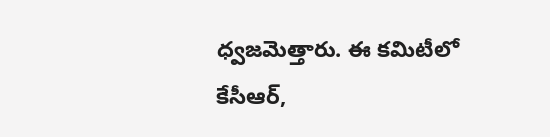ధ్వజమెత్తారు. ఈ కమిటీలో కేసీఆర్,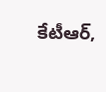కేటీఆర్,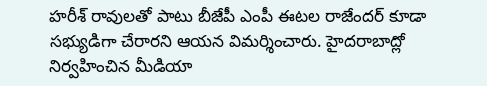హరీశ్ రావులతో పాటు బీజేపీ ఎంపీ ఈటల రాజేందర్ కూడా సభ్యుడిగా చేరారని ఆయన విమర్శించారు. హైదరాబాద్లో నిర్వహించిన మీడియా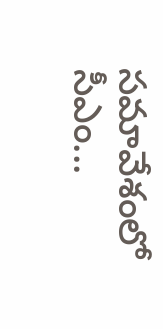సమావేశంలో సీఎం...